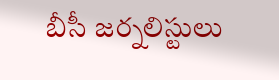బీసీ జర్నలిస్టులు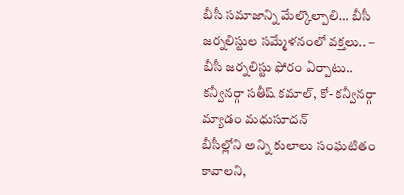బీసీ సమాజాన్ని మేల్కొల్పాలి… బీసీ జర్నలిస్టుల సమ్మేళనంలో వక్తలు.. – బీసీ జర్నలిస్టు ఫోరం ఏర్పాటు.. కన్వీనర్గా సతీష్ కమాల్, కో- కన్వీనర్గా మ్యాడం మధుసూదన్
బీసీల్లోని అన్ని కులాలు సంఘటితం కావాలని,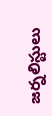జర్నలిస్టులు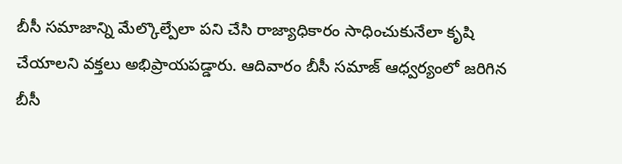బీసీ సమాజాన్ని మేల్కొల్పేలా పని చేసి రాజ్యాధికారం సాధించుకునేలా కృషి చేయాలని వక్తలు అభిప్రాయపడ్డారు. ఆదివారం బీసీ సమాజ్ ఆధ్వర్యంలో జరిగిన బీసీ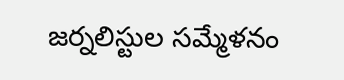జర్నలిస్టుల సమ్మేళనం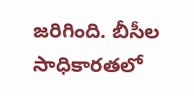జరిగింది. బీసీల సాధికారతలో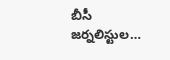బీసీ జర్నలిస్టుల…